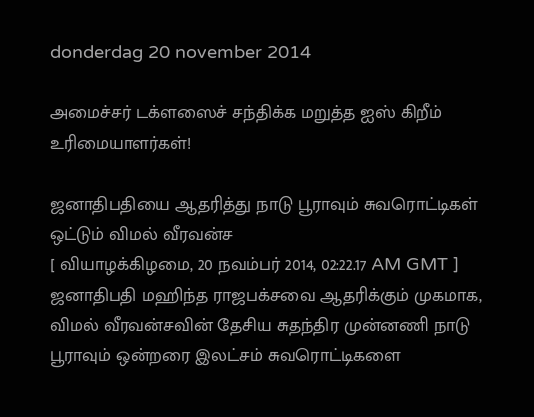donderdag 20 november 2014

அமைச்சர் டக்ளஸைச் சந்திக்க மறுத்த ஐஸ் கிறீம் உரிமையாளர்கள்!

ஜனாதிபதியை ஆதரித்து நாடு பூராவும் சுவரொட்டிகள் ஒட்டும் விமல் வீரவன்ச
[ வியாழக்கிழமை, 20 நவம்பர் 2014, 02:22.17 AM GMT ]
ஜனாதிபதி மஹிந்த ராஜபக்‌சவை ஆதரிக்கும் முகமாக, விமல் வீரவன்சவின் தேசிய சுதந்திர முன்னணி நாடு பூராவும் ஒன்றரை இலட்சம் சுவரொட்டிகளை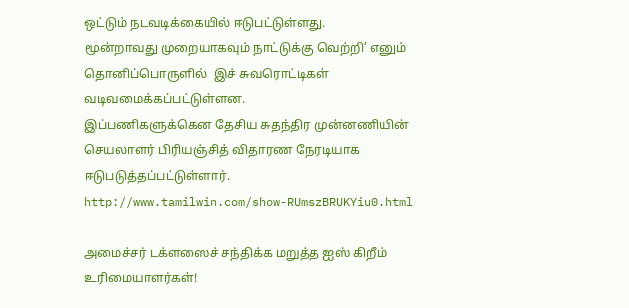ஒட்டும் நடவடிக்கையில் ஈடுபட்டுள்ளது.
மூன்றாவது முறையாகவும் நாட்டுக்கு வெற்றி’ எனும் தொனிப்பொருளில்  இச் சுவரொட்டிகள் வடிவமைக்கப்பட்டுள்ளன.
இப்பணிகளுக்கென தேசிய சுதந்திர முன்னணியின் செயலாளர் பிரியஞ்சித் விதாரண நேரடியாக ஈடுபடுத்தப்பட்டுள்ளார்.
http://www.tamilwin.com/show-RUmszBRUKYiu0.html

அமைச்சர் டக்ளஸைச் சந்திக்க மறுத்த ஐஸ் கிறீம் உரிமையாளர்கள்!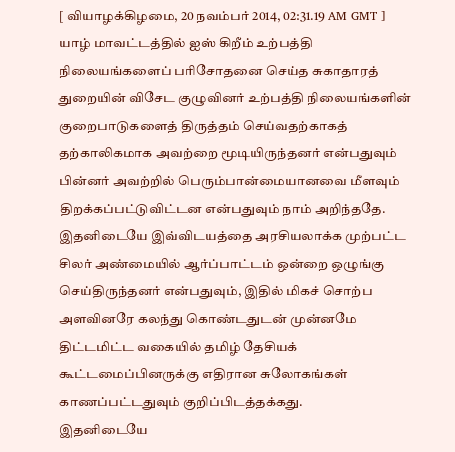[ வியாழக்கிழமை, 20 நவம்பர் 2014, 02:31.19 AM GMT ]
யாழ் மாவட்டத்தில் ஐஸ் கிறீம் உற்பத்தி நிலையங்களைப் பரிசோதனை செய்த சுகாதாரத் துறையின் விசேட குழுவினர் உற்பத்தி நிலையங்களின் குறைபாடுகளைத் திருத்தம் செய்வதற்காகத் தற்காலிகமாக அவற்றை மூடியிருந்தனர் என்பதுவும் பின்னர் அவற்றில் பெரும்பான்மையானவை மீளவும் திறக்கப்பட்டுவிட்டன என்பதுவும் நாம் அறிந்ததே.
இதனிடையே இவ்விடயத்தை அரசியலாக்க முற்பட்ட சிலர் அண்மையில் ஆர்ப்பாட்டம் ஒன்றை ஒழுங்கு செய்திருந்தனர் என்பதுவும், இதில் மிகச் சொற்ப அளவினரே கலந்து கொண்டதுடன் முன்னமே திட்டமிட்ட வகையில் தமிழ் தேசியக் கூட்டமைப்பினருக்கு எதிரான சுலோகங்கள் காணப்பட்டதுவும் குறிப்பிடத்தக்கது.
இதனிடையே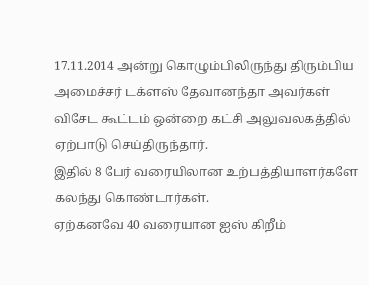17.11.2014 அன்று கொழும்பிலிருந்து திரும்பிய அமைச்சர் டக்ளஸ் தேவானந்தா அவர்கள் விசேட கூட்டம் ஒன்றை கட்சி அலுவலகத்தில் ஏற்பாடு செய்திருந்தார்.
இதில் 8 பேர் வரையிலான உற்பத்தியாளர்களே கலந்து கொண்டார்கள்.
ஏற்கனவே 40 வரையான ஐஸ் கிறீம்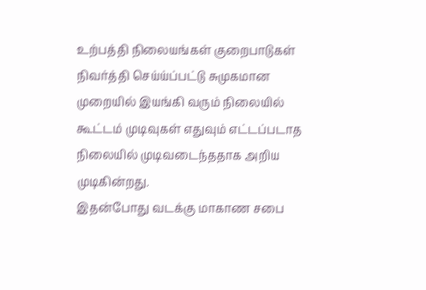உற்பத்தி நிலையங்கள் குறைபாடுகள் நிவர்த்தி செய்ய்ப்பட்டு சுமுகமான முறையில் இயங்கி வரும் நிலையில்  கூட்டம் முடிவுகள் எதுவும் எட்டப்படாத நிலையில் முடிவடைந்ததாக அறிய முடிகின்றது.
இதன்போது வடக்கு மாகாண சபை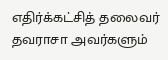எதிர்க்கட்சித் தலைவர் தவராசா அவர்களும்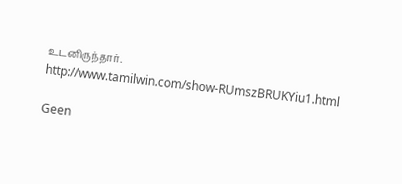உடனிருந்தார்.
http://www.tamilwin.com/show-RUmszBRUKYiu1.html

Geen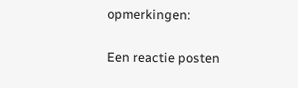opmerkingen:

Een reactie posten